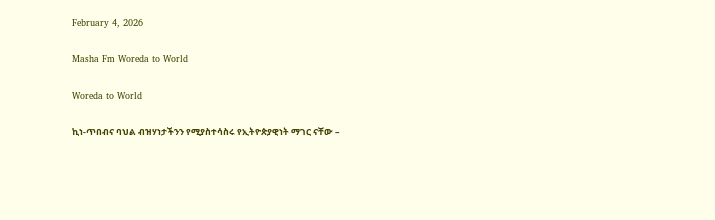February 4, 2026

Masha Fm Woreda to World

Woreda to World

ኪነ-ጥበብና ባህል ብዝሃነታችንን የሚያስተሳስሩ የኢትዮጵያዊነት ማገር ናቸው –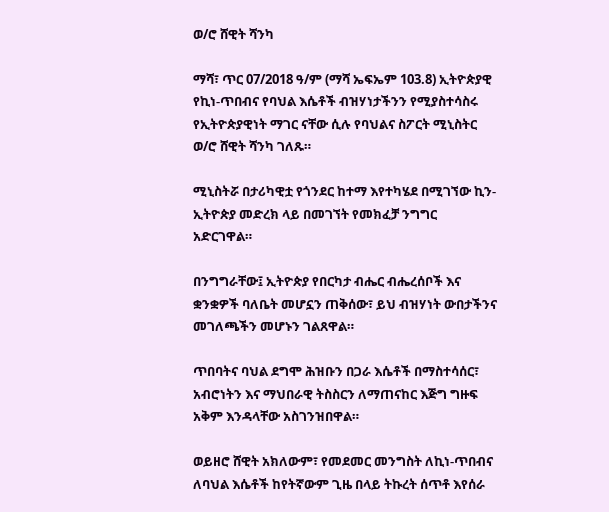ወ/ሮ ሸዊት ሻንካ

ማሻ፣ ጥር 07/2018 ዓ/ም (ማሻ ኤፍኤም 103.8) ኢትዮጵያዊ የኪነ-ጥበብና የባህል እሴቶች ብዝሃነታችንን የሚያስተሳስሩ የኢትዮጵያዊነት ማገር ናቸው ሲሉ የባህልና ስፖርት ሚኒስትር ወ/ሮ ሸዊት ሻንካ ገለጹ።

ሚኒስትሯ በታሪካዊቷ የጎንደር ከተማ እየተካሄደ በሚገኘው ኪን-ኢትዮጵያ መድረክ ላይ በመገኘት የመክፈቻ ንግግር አድርገዋል።

በንግግራቸው፤ ኢትዮጵያ የበርካታ ብሔር ብሔረሰቦች እና ቋንቋዎች ባለቤት መሆኗን ጠቅሰው፣ ይህ ብዝሃነት ውበታችንና መገለጫችን መሆኑን ገልጸዋል።

ጥበባትና ባህል ደግሞ ሕዝቡን በጋራ እሴቶች በማስተሳሰር፣ አብሮነትን እና ማህበራዊ ትስስርን ለማጠናከር እጅግ ግዙፍ አቅም እንዳላቸው አስገንዝበዋል።

ወይዘሮ ሸዊት አክለውም፣ የመደመር መንግስት ለኪነ-ጥበብና ለባህል እሴቶች ከየትኛውም ጊዜ በላይ ትኩረት ሰጥቶ እየሰራ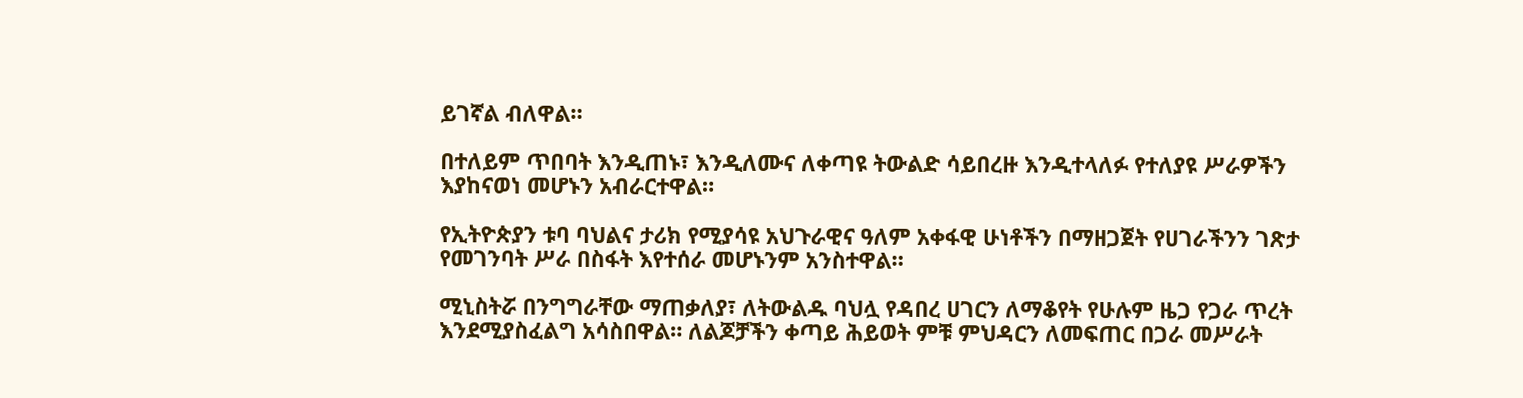ይገኛል ብለዋል።

በተለይም ጥበባት እንዲጠኑ፣ እንዲለሙና ለቀጣዩ ትውልድ ሳይበረዙ እንዲተላለፉ የተለያዩ ሥራዎችን እያከናወነ መሆኑን አብራርተዋል።

የኢትዮጵያን ቱባ ባህልና ታሪክ የሚያሳዩ አህጉራዊና ዓለም አቀፋዊ ሁነቶችን በማዘጋጀት የሀገራችንን ገጽታ የመገንባት ሥራ በስፋት እየተሰራ መሆኑንም አንስተዋል።

ሚኒስትሯ በንግግራቸው ማጠቃለያ፣ ለትውልዱ ባህሏ የዳበረ ሀገርን ለማቆየት የሁሉም ዜጋ የጋራ ጥረት እንደሚያስፈልግ አሳስበዋል። ለልጆቻችን ቀጣይ ሕይወት ምቹ ምህዳርን ለመፍጠር በጋራ መሥራት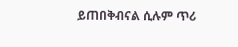ይጠበቅብናል ሲሉም ጥሪ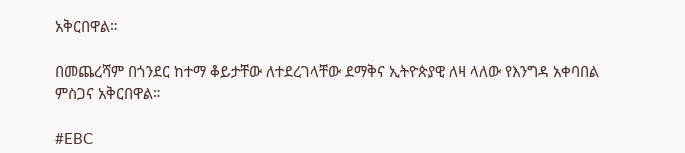አቅርበዋል።

በመጨረሻም በጎንደር ከተማ ቆይታቸው ለተደረገላቸው ደማቅና ኢትዮጵያዊ ለዛ ላለው የእንግዳ አቀባበል ምስጋና አቅርበዋል።

#EBC